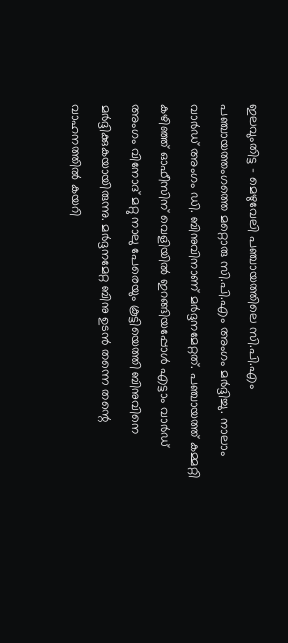ഇലവുംതിട്ട – മെഴുവേലി പഞ്ചായത്തിലെ സി.പി.എം പഞ്ചായത്തംഗത്തെ മറ്റൊരു സി.പി.എം അംഗം മർദ്ദിച്ചു. നാലാം വാർഡ് അംഗം ഡി. ബിനുവിനാണ് മർദ്ദനമേറ്റത്. പഞ്ചായത്ത് കമ്മറ്റി കഴിഞ്ഞ് ഓഫീസിന് വെളിയിൽ ഇറങ്ങിയപ്പോൾ എട്ടാം വാർഡ് അംഗം വിനോദ് മറ്റു നാലു പേരെയും കൂട്ടിയെത്തി ബിനുവിനെ മർദ്ദിക്കുകയായിരുന്നു. മർദ്ദനമേറ്റ ബിനു ഉടൻ തന്നെ തന്റെ വാഹനത്തിൽ കയറി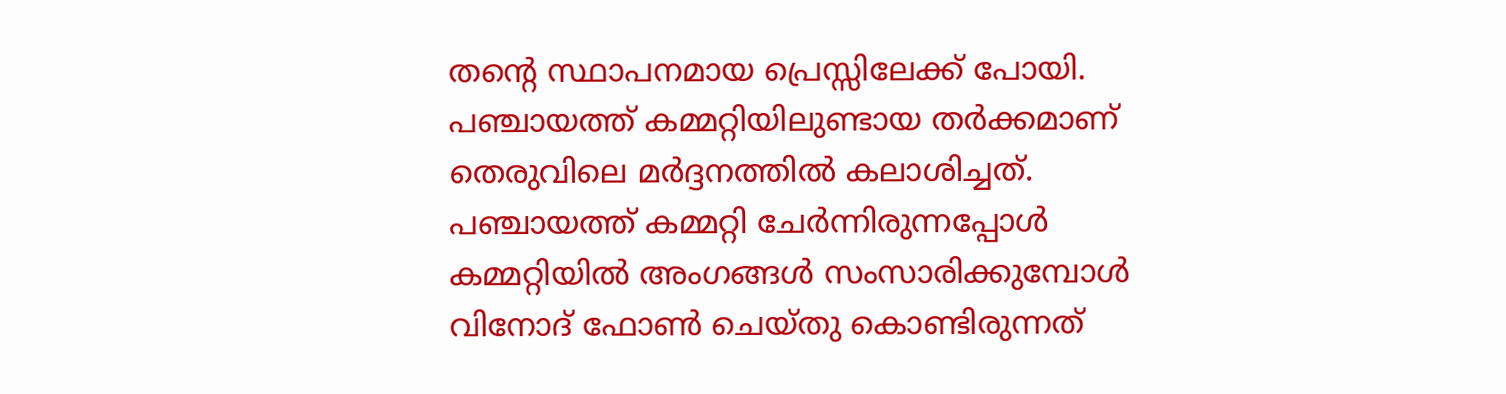തന്റെ സ്ഥാപനമായ പ്രെസ്സിലേക്ക് പോയി. പഞ്ചായത്ത് കമ്മറ്റിയിലുണ്ടായ തർക്കമാണ് തെരുവിലെ മർദ്ദനത്തിൽ കലാശിച്ചത്.
പഞ്ചായത്ത് കമ്മറ്റി ചേർന്നിരുന്നപ്പോൾ കമ്മറ്റിയിൽ അംഗങ്ങൾ സംസാരിക്കുമ്പോൾ വിനോദ് ഫോൺ ചെയ്തു കൊണ്ടിരുന്നത്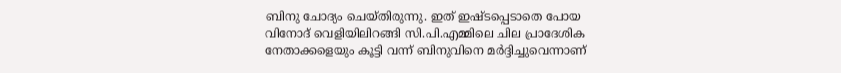ബിനു ചോദ്യം ചെയ്തിരുന്നു. ഇത് ഇഷ്ടപ്പെടാതെ പോയ വിനോദ് വെളിയിലിറങ്ങി സി.പി.എമ്മിലെ ചില പ്രാദേശിക നേതാക്കളെയും കൂട്ടി വന്ന് ബിനുവിനെ മർദ്ദിച്ചുവെന്നാണ്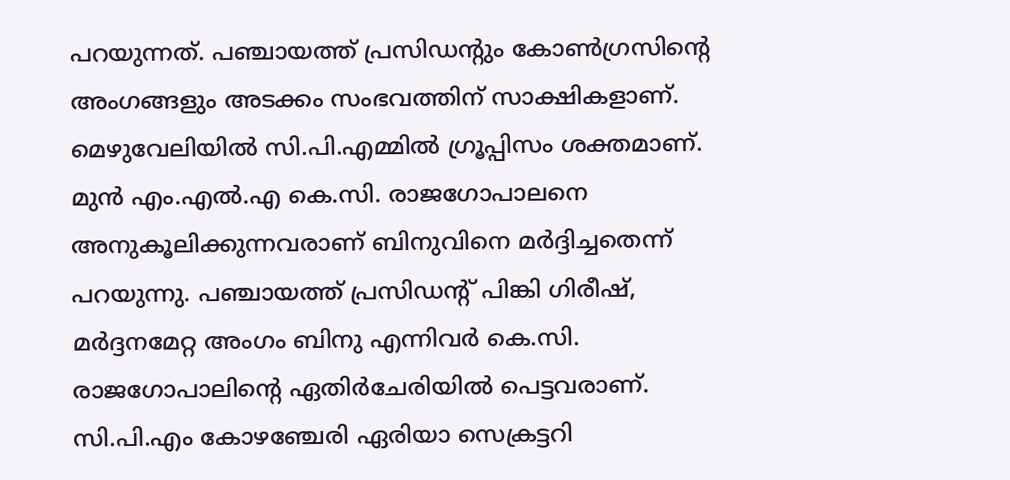പറയുന്നത്. പഞ്ചായത്ത് പ്രസിഡന്റും കോൺഗ്രസിന്റെ അംഗങ്ങളും അടക്കം സംഭവത്തിന് സാക്ഷികളാണ്. മെഴുവേലിയിൽ സി.പി.എമ്മിൽ ഗ്രൂപ്പിസം ശക്തമാണ്. മുൻ എം.എൽ.എ കെ.സി. രാജഗോപാലനെ അനുകൂലിക്കുന്നവരാണ് ബിനുവിനെ മർദ്ദിച്ചതെന്ന് പറയുന്നു. പഞ്ചായത്ത് പ്രസിഡന്റ് പിങ്കി ഗിരീഷ്, മർദ്ദനമേറ്റ അംഗം ബിനു എന്നിവർ കെ.സി. രാജഗോപാലിന്റെ ഏതിർചേരിയിൽ പെട്ടവരാണ്. സി.പി.എം കോഴഞ്ചേരി ഏരിയാ സെക്രട്ടറി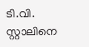ടി.വി. സ്റ്റാലിനെ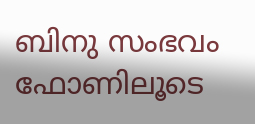ബിനു സംഭവം ഫോണിലൂടെ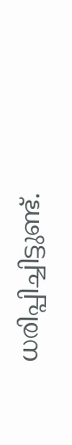ധരിപ്പിച്ചിട്ടുണ്ട്.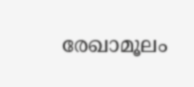രേഖാമൂലം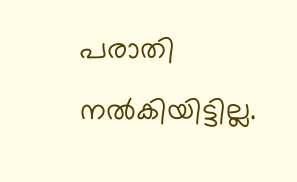പരാതി നൽകിയിട്ടില്ല.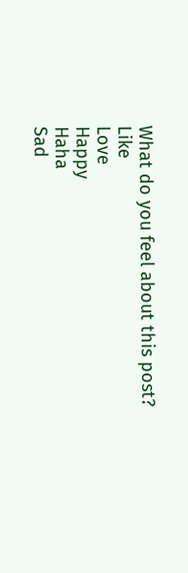What do you feel about this post?
Like
Love
Happy
Haha
Sad